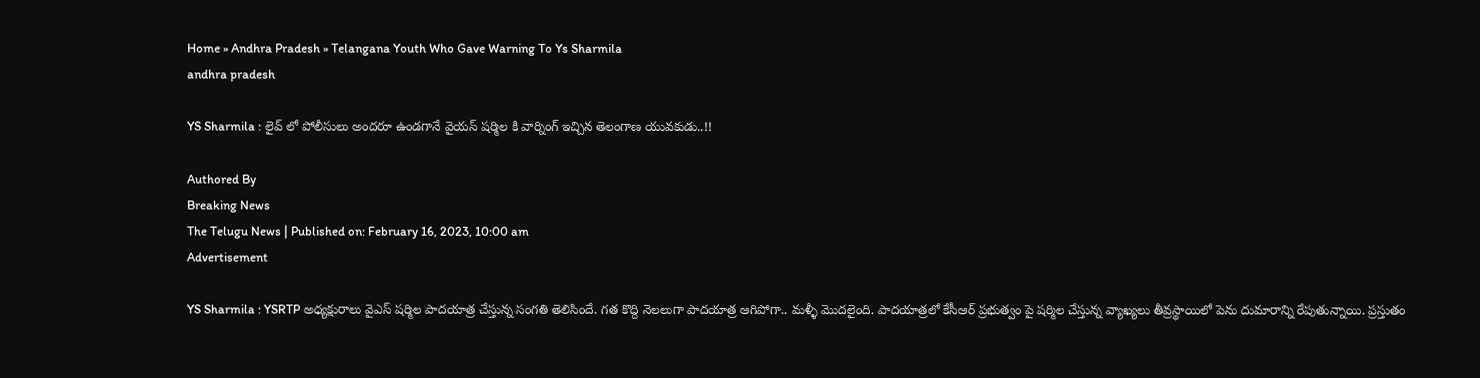Home » Andhra Pradesh » Telangana Youth Who Gave Warning To Ys Sharmila
andhra pradesh

YS Sharmila : లైవ్ లో పోలీసులు అందరూ ఉండగానే వైయస్ షర్మిల కి వార్నింగ్ ఇచ్చిన తెలంగాణ యువకుడు..!!

Authored By
Breaking News
The Telugu News | Published on: February 16, 2023, 10:00 am
Advertisement

YS Sharmila : YSRTP అధ్యక్షురాలు వైఎస్ షర్మిల పాదయాత్ర చేస్తున్న సంగతి తెలిసిందే. గత కొద్ది నెలలుగా పాదయాత్ర ఆగిపోగా.. మళ్ళీ మొదలైంది. పాదయాత్రలో కేసీఆర్ ప్రభుత్వం పై షర్మిల చేస్తున్న వ్యాఖ్యలు తీవ్రస్థాయిలో పెను దుమారాన్ని రేపుతున్నాయి. ప్రస్తుతం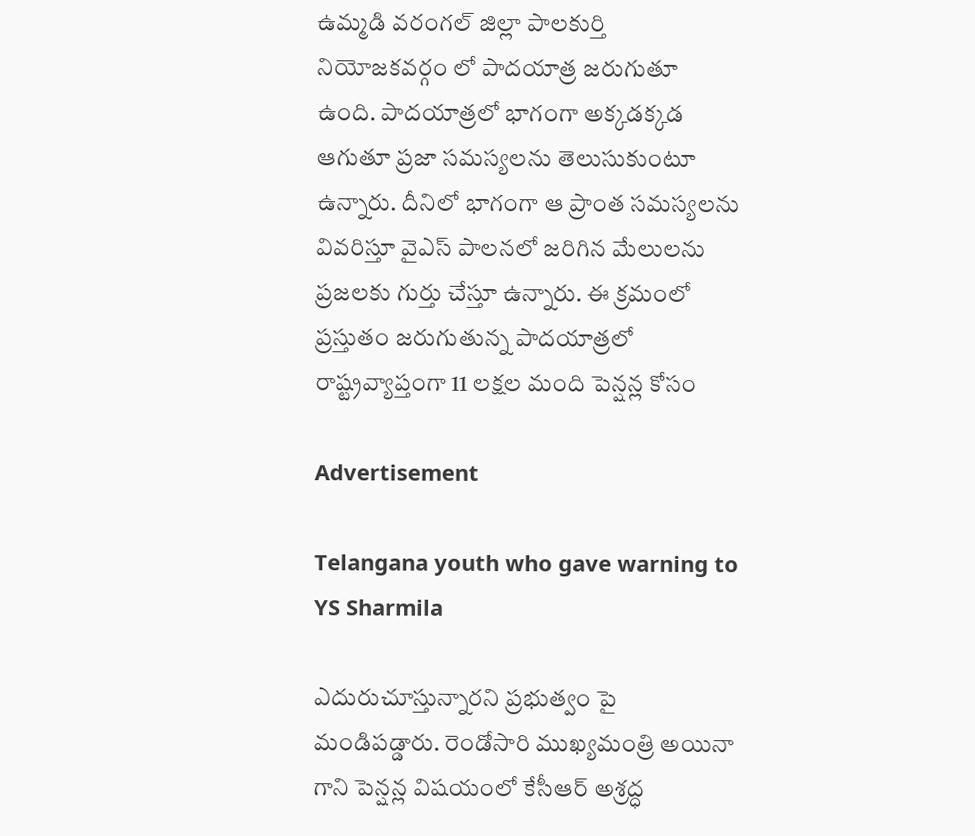ఉమ్మడి వరంగల్ జిల్లా పాలకుర్తి నియోజకవర్గం లో పాదయాత్ర జరుగుతూ ఉంది. పాదయాత్రలో భాగంగా అక్కడక్కడ ఆగుతూ ప్రజా సమస్యలను తెలుసుకుంటూ ఉన్నారు. దీనిలో భాగంగా ఆ ప్రాంత సమస్యలను వివరిస్తూ వైఎస్ పాలనలో జరిగిన మేలులను ప్రజలకు గుర్తు చేస్తూ ఉన్నారు. ఈ క్రమంలో ప్రస్తుతం జరుగుతున్న పాదయాత్రలో రాష్ట్రవ్యాప్తంగా 11 లక్షల మంది పెన్షన్ల కోసం

Advertisement

Telangana youth who gave warning to YS Sharmila

ఎదురుచూస్తున్నారని ప్రభుత్వం పై మండిపడ్డారు. రెండోసారి ముఖ్యమంత్రి అయినా గాని పెన్షన్ల విషయంలో కేసీఆర్ అశ్రద్ధ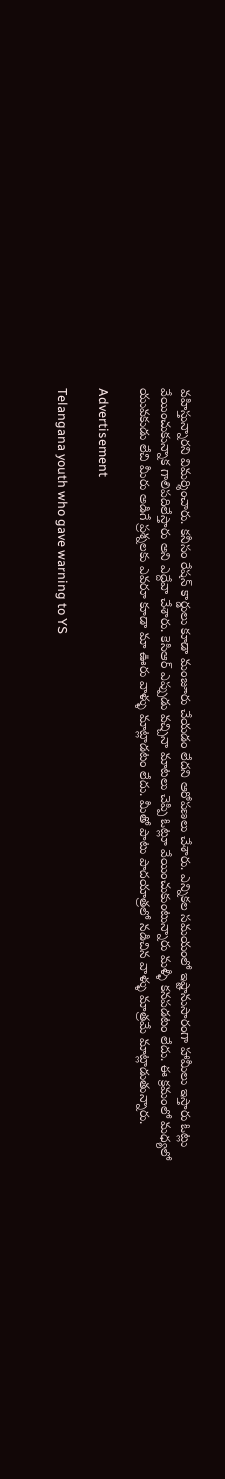వహిస్తున్నారని విమర్శించారు. కనీసం రేషన్ కార్డులు కూడా మంజూరు చేయడం లేదని ఆరోపణలు చేశారు. ఎన్నికల సమయంలో ఇష్టానుసారంగా హామీలు ఇస్తారు ఓట్లు వేయించుకున్నాక గాలిపదిలేస్తారు అని ఎద్దేవా చేశారు. కెసిఆర్ ఎప్పుడు వచ్చినా మాటలు చెప్పి ఓట్లూ వేయించుకుంటున్నారు మళ్ళీ కనపడటం లేదు. ఈ క్రమంలో మధ్యలో యువకుడు లేచి మీరు అడిగే ప్రశ్నలకు ఎవరూ కూడా మా ఊరు వాళ్ళు మాట్లాడటం లేదు. మీతో పాటు పాదయాత్రలో నడిచిన వాళ్ళు మాత్రమే మాట్లాడుతున్నారు.

Advertisement

Telangana youth who gave warning to YS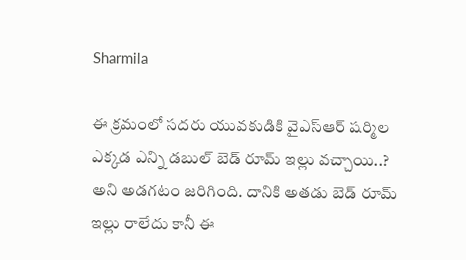Sharmila

ఈ క్రమంలో సదరు యువకుడికి వైఎస్ఆర్ షర్మిల ఎక్కడ ఎన్ని డబుల్ బెడ్ రూమ్ ఇల్లు వచ్చాయి..? అని అడగటం జరిగింది. దానికి అతడు బెడ్ రూమ్ ఇల్లు రాలేదు కానీ ఈ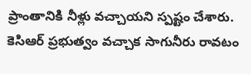ప్రాంతానికి నీళ్లు వచ్చాయని స్పష్టం చేశారు. కెసిఆర్ ప్రభుత్వం వచ్చాక సాగునీరు రావటం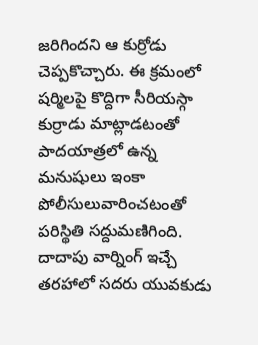జరిగిందని ఆ కుర్రోడు చెప్పకొచ్చారు. ఈ క్రమంలో షర్మిలపై కొద్దిగా సీరియస్గా కుర్రాడు మాట్లాడటంతో పాదయాత్రలో ఉన్న మనుషులు ఇంకా పోలీసులువారించటంతో పరిస్థితి సద్దుమణిగింది. దాదాపు వార్నింగ్ ఇచ్చే తరహాలో సదరు యువకుడు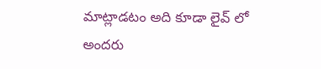మాట్లాడటం అది కూడా లైవ్ లో అందరు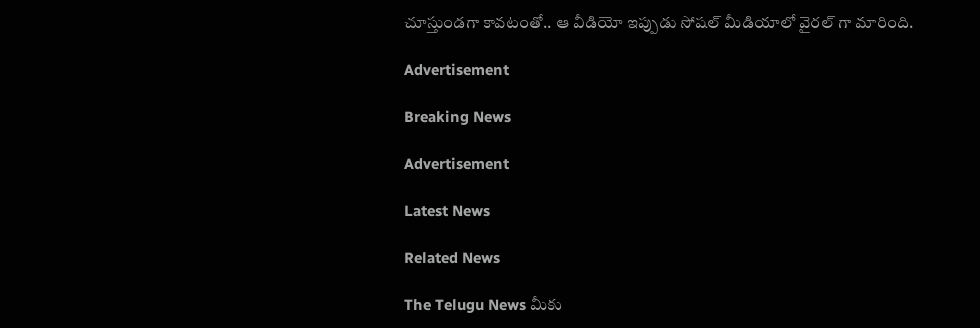చూస్తుండగా కావటంతో.. ఆ వీడియో ఇప్పుడు సోషల్ మీడియాలో వైరల్ గా మారింది.

Advertisement

Breaking News

Advertisement

Latest News

Related News

The Telugu News మీకు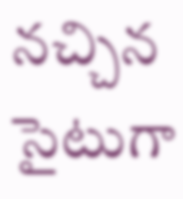నచ్చిన సైటుగా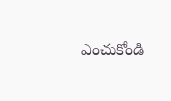ఎంచుకోండి